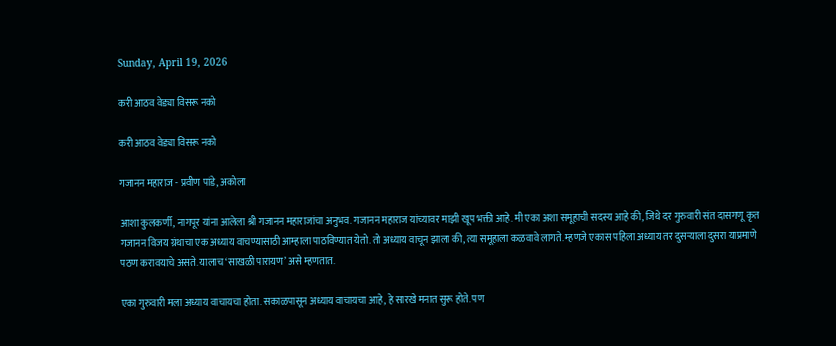Sunday, April 19, 2026

करी आठव वेड्या विसरू नको

करी आठव वेड्या विसरू नको

गजानन महाराज - प्रवीण पांडे, अकोला

आशा कुलकर्णी, नागपूर यांना आलेला श्री गजानन महाराजांचा अनुभव. गजानन महाराज यांच्यावर माझी खूप भक्ती आहे. मी एका अशा समूहाची सदस्य आहे की, जिथे दर गुरुवारी संत दासगणू कृत गजानन विजय ग्रंथाचा एक अध्याय वाचण्यासाठी आम्हाला पाठविण्यात येतो. तो अध्याय वाचून झाला की, त्या समूहाला कळवावे लागते. म्हणजे एकास पहिला अध्याय तर दुसऱ्याला दुसरा याप्रमाणे पठण करावयाचे असते. यालाच ‘साखळी पारायण’ असे म्हणतात.

एका गुरुवारी मला अध्याय वाचायचा होता. सकाळपासून अध्याय वाचायचा आहे, हे सारखे मनात सुरू होते. पण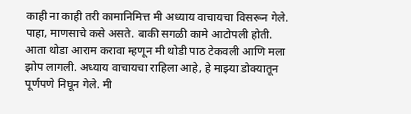काही ना काही तरी कामानिमित्त मी अध्याय वाचायचा विसरून गेले. पाहा, माणसाचे कसे असते. बाकी सगळी कामे आटोपली होती. आता थोडा आराम करावा म्हणून मी थोडी पाठ टेकवली आणि मला झोप लागली. अध्याय वाचायचा राहिला आहे, हे माझ्या डोक्यातून पूर्णपणे निघून गेले. मी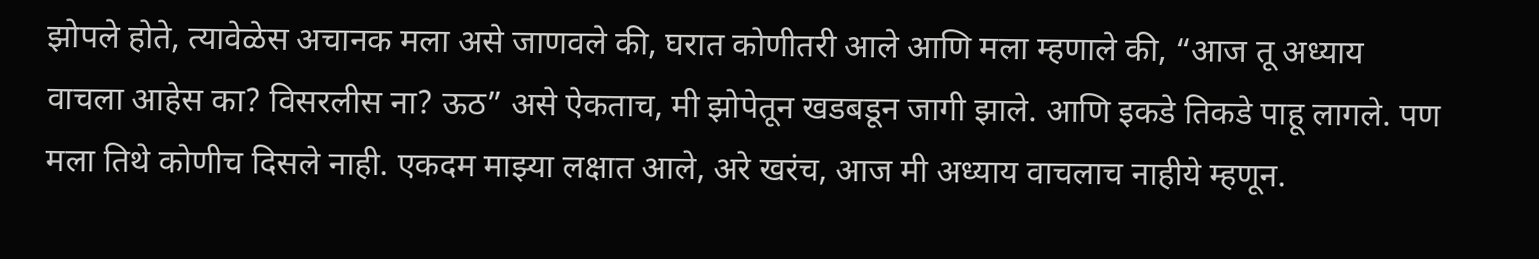झोपले होते, त्यावेळेस अचानक मला असे जाणवले की, घरात कोणीतरी आले आणि मला म्हणाले की, “आज तू अध्याय वाचला आहेस का? विसरलीस ना? ऊठ” असे ऐकताच, मी झोपेतून खडबडून जागी झाले. आणि इकडे तिकडे पाहू लागले. पण मला तिथे कोणीच दिसले नाही. एकदम माझ्या लक्षात आले, अरे खरंच, आज मी अध्याय वाचलाच नाहीये म्हणून.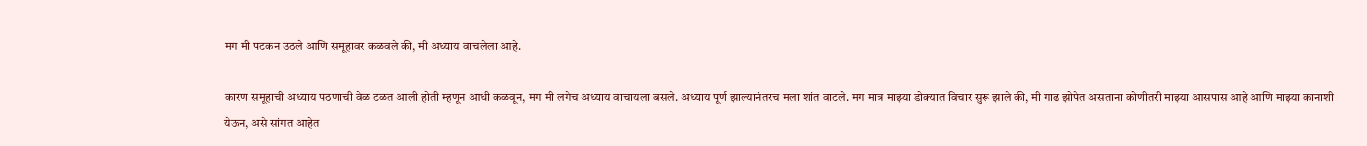मग मी पटकन उठले आणि समूहावर कळवले की, मी अध्याय वाचलेला आहे.

कारण समूहाची अध्याय पठणाची वेळ टळत आली होती म्हणून आधी कळवून, मग मी लगेच अध्याय वाचायला बसले. अध्याय पूर्ण झाल्यानंतरच मला शांत वाटले. मग मात्र माझ्या डोक्यात विचार सुरू झाले की, मी गाढ झोपेत असताना कोणीतरी माझ्या आसपास आहे आणि माझ्या कानाशी येऊन, असे सांगत आहेत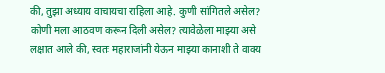की, तुझा अध्याय वाचायचा राहिला आहे. कुणी सांगितले असेल? कोणी मला आठवण करून दिली असेल? त्यावेळेला माझ्या असे लक्षात आले की, स्वतः महाराजांनी येऊन माझ्या कानाशी ते वाक्य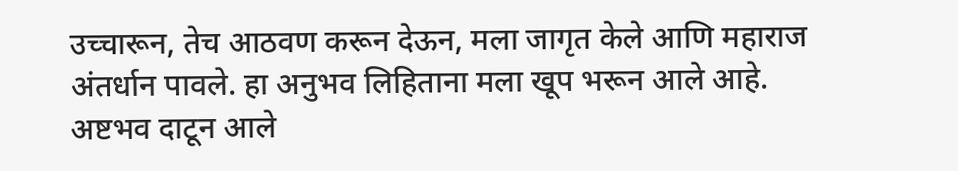उच्चारून, तेच आठवण करून देऊन, मला जागृत केले आणि महाराज अंतर्धान पावले. हा अनुभव लिहिताना मला खूप भरून आले आहे. अष्टभव दाटून आले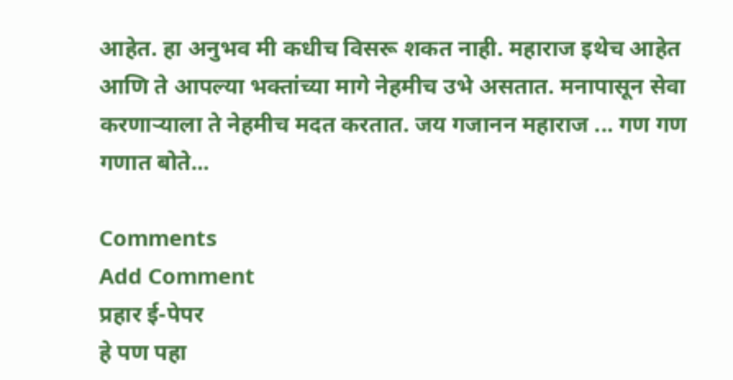आहेत. हा अनुभव मी कधीच विसरू शकत नाही. महाराज इथेच आहेत आणि ते आपल्या भक्तांच्या मागे नेहमीच उभे असतात. मनापासून सेवा करणाऱ्याला ते नेहमीच मदत करतात. जय गजानन महाराज ... गण गण गणात बोते...

Comments
Add Comment
प्रहार ई-पेपर
हे पण पहा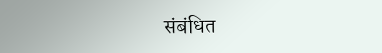संबंधित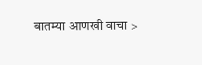बातम्या आणखी वाचा >